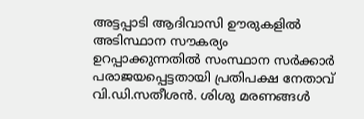അട്ടപ്പാടി ആദിവാസി ഊരുകളിൽ അടിസ്ഥാന സൗകര്യം ഉറപ്പാക്കുന്നതിൽ സംസ്ഥാന സർക്കാർ പരാജയപ്പെട്ടതായി പ്രതിപക്ഷ നേതാവ് വി.ഡി.സതീശൻ. ശിശു മരണങ്ങൾ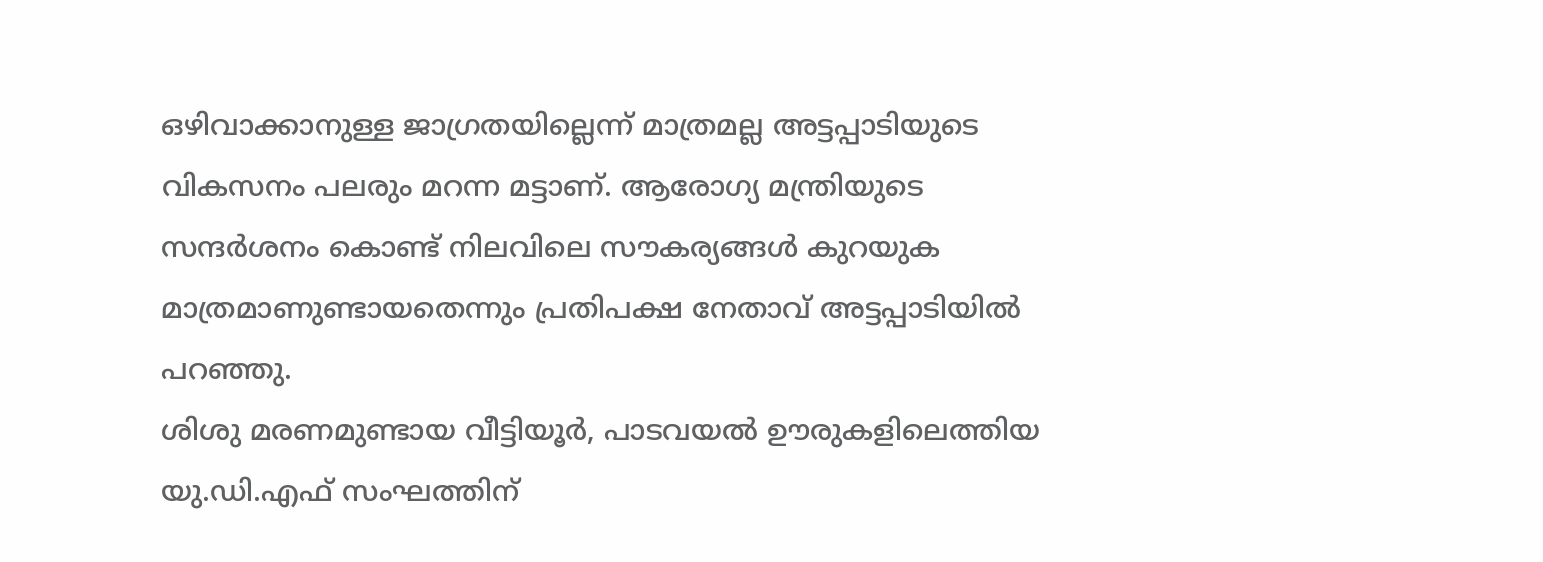ഒഴിവാക്കാനുള്ള ജാഗ്രതയില്ലെന്ന് മാത്രമല്ല അട്ടപ്പാടിയുടെ വികസനം പലരും മറന്ന മട്ടാണ്. ആരോഗ്യ മന്ത്രിയുടെ സന്ദർശനം കൊണ്ട് നിലവിലെ സൗകര്യങ്ങൾ കുറയുക മാത്രമാണുണ്ടായതെന്നും പ്രതിപക്ഷ നേതാവ് അട്ടപ്പാടിയിൽ പറഞ്ഞു.
ശിശു മരണമുണ്ടായ വീട്ടിയൂർ, പാടവയൽ ഊരുകളിലെത്തിയ യു.ഡി.എഫ് സംഘത്തിന്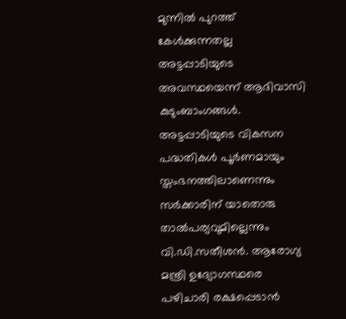മുന്നിൽ പുറത്ത് കേൾക്കുന്നതല്ല അട്ടപ്പാടിയുടെ അവസ്ഥയെന്ന് ആദിവാസി കുടുംബാംഗങ്ങൾ. അട്ടപ്പാടിയുടെ വികസന പദ്ധതികൾ പൂർണമായും സ്തംഭനത്തിലാണെന്നും സർക്കാരിന് യാതൊരു താൽപര്യവുമില്ലെന്നും വി.ഡി.സതീശൻ. ആരോഗ്യ മന്ത്രി ഉദ്യോഗസ്ഥരെ പഴിചാരി രക്ഷപ്പെടാൻ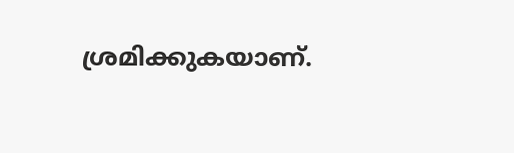ശ്രമിക്കുകയാണ്.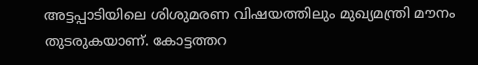അട്ടപ്പാടിയിലെ ശിശുമരണ വിഷയത്തിലും മുഖ്യമന്ത്രി മൗനം തുടരുകയാണ്. കോട്ടത്തറ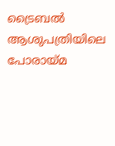ട്രൈബൽ ആശുപത്രിയിലെ പോരായ്മ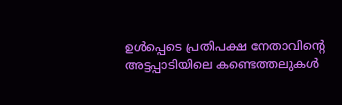ഉൾപ്പെടെ പ്രതിപക്ഷ നേതാവിന്റെ അട്ടപ്പാടിയിലെ കണ്ടെത്തലുകൾ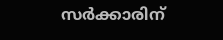സർക്കാരിന്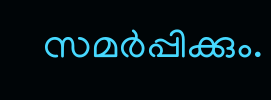സമർപ്പിക്കും.